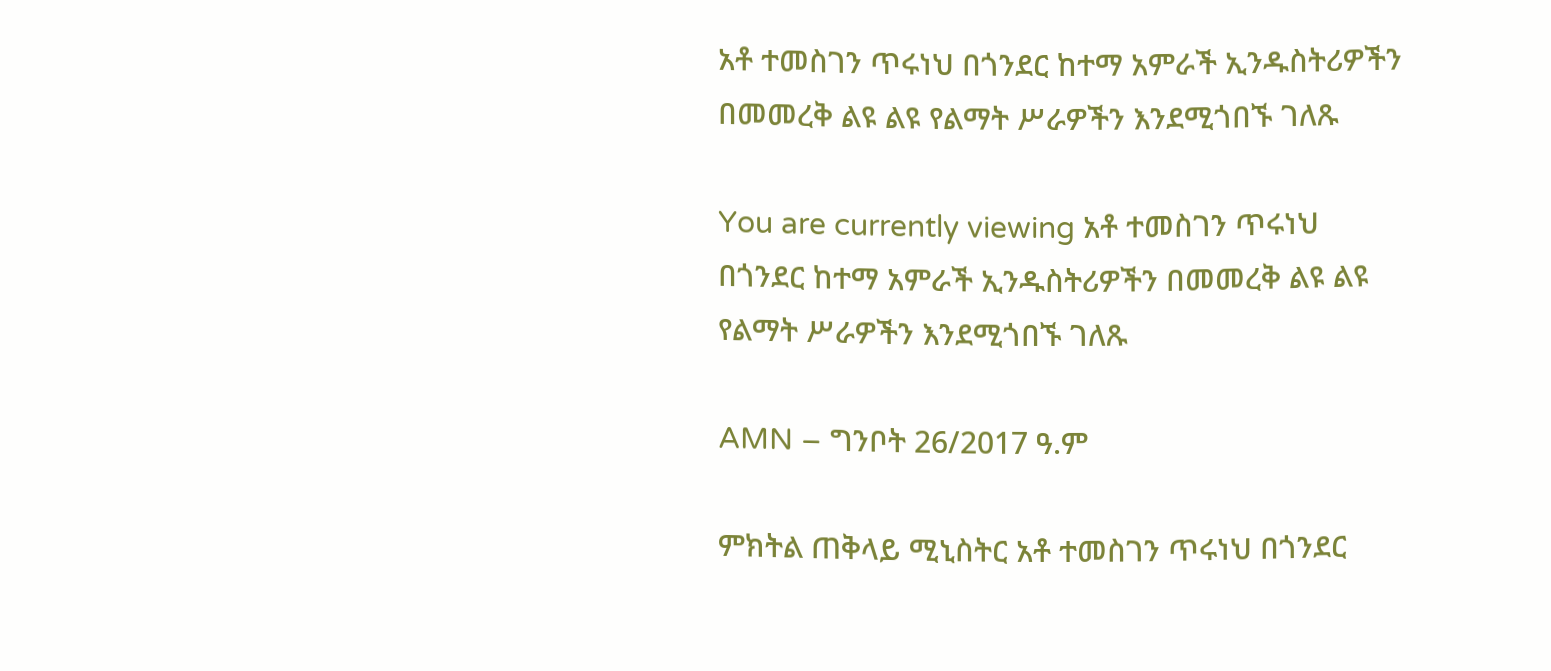አቶ ተመስገን ጥሩነህ በጎንደር ከተማ አምራች ኢንዱስትሪዎችን በመመረቅ ልዩ ልዩ የልማት ሥራዎችን እንደሚጎበኙ ገለጹ

You are currently viewing አቶ ተመስገን ጥሩነህ በጎንደር ከተማ አምራች ኢንዱስትሪዎችን በመመረቅ ልዩ ልዩ የልማት ሥራዎችን እንደሚጎበኙ ገለጹ

AMN – ግንቦት 26/2017 ዓ.ም

ምክትል ጠቅላይ ሚኒስትር አቶ ተመስገን ጥሩነህ በጎንደር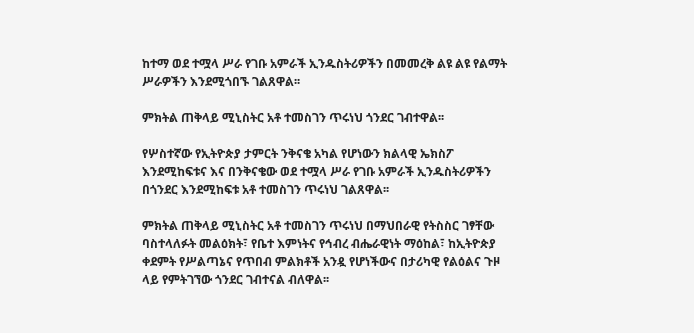ከተማ ወደ ተሟላ ሥራ የገቡ አምራች ኢንዱስትሪዎችን በመመረቅ ልዩ ልዩ የልማት ሥራዎችን እንደሚጎበኙ ገልጸዋል፡፡

ምክትል ጠቅላይ ሚኒስትር አቶ ተመስገን ጥሩነህ ጎንደር ገብተዋል፡፡

የሦስተኛው የኢትዮጵያ ታምርት ንቅናቄ አካል የሆነውን ክልላዊ ኤክስፖ እንደሚከፍቱና እና በንቅናቄው ወደ ተሟላ ሥራ የገቡ አምራች ኢንዱስትሪዎችን በጎንደር እንደሚከፍቱ አቶ ተመስገን ጥሩነህ ገልጸዋል፡፡

ምክትል ጠቅላይ ሚኒስትር አቶ ተመስገን ጥሩነህ በማህበራዊ የትስስር ገፃቸው ባስተላለፉት መልዕክት፣ የቤተ እምነትና የኅብረ ብሔራዊነት ማዕከል፣ ከኢትዮጵያ ቀደምት የሥልጣኔና የጥበብ ምልክቶች አንዷ የሆነችውና በታሪካዊ የልዕልና ጉዞ ላይ የምትገኘው ጎንደር ገብተናል ብለዋል፡፡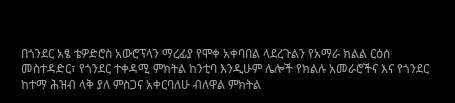በጎንደር አፄ ቴዎድሮስ አውሮፕላን ማረፊያ የሞቀ አቀባበል ላደረጉልን የአማራ ክልል ርዕሰ መስተዳድር፣ የጎንደር ተቀዳሚ ምክትል ከንቲባ እንዲሁም ሌሎች የክልሉ አመራሮችና እና የጎንደር ከተማ ሕዝብ ላቅ ያለ ምስጋና አቀርባለሁ ብለዋል ምክትል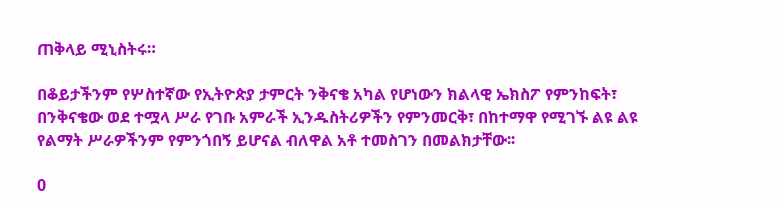ጠቅላይ ሚኒስትሩ።

በቆይታችንም የሦስተኛው የኢትዮጵያ ታምርት ንቅናቄ አካል የሆነውን ክልላዊ ኤክስፖ የምንከፍት፣ በንቅናቄው ወደ ተሟላ ሥራ የገቡ አምራች ኢንዱስትሪዎችን የምንመርቅ፣ በከተማዋ የሚገኙ ልዩ ልዩ የልማት ሥራዎችንም የምንጎበኝ ይሆናል ብለዋል አቶ ተመስገን በመልክታቸው፡፡

0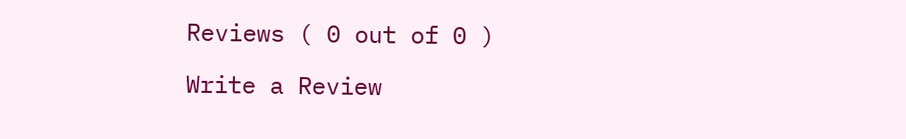Reviews ( 0 out of 0 )

Write a Review